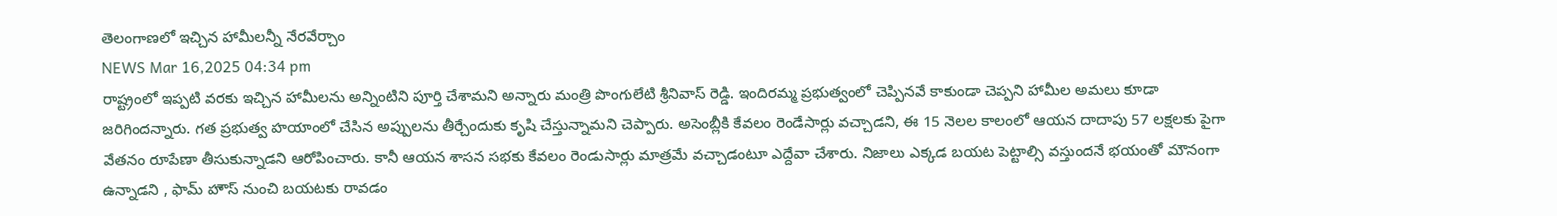తెలంగాణలో ఇచ్చిన హామీలన్నీ నేరవేర్చాం
NEWS Mar 16,2025 04:34 pm
రాష్ట్రంలో ఇప్పటి వరకు ఇచ్చిన హామీలను అన్నింటిని పూర్తి చేశామని అన్నారు మంత్రి పొంగులేటి శ్రీనివాస్ రెడ్డి. ఇందిరమ్మ ప్రభుత్వంలో చెప్పినవే కాకుండా చెప్పని హామీల అమలు కూడా జరిగిందన్నారు. గత ప్రభుత్వ హయాంలో చేసిన అప్పులను తీర్చేందుకు కృషి చేస్తున్నామని చెప్పారు. అసెంబ్లీకి కేవలం రెండేసార్లు వచ్చాడని, ఈ 15 నెలల కాలంలో ఆయన దాదాపు 57 లక్షలకు పైగా వేతనం రూపేణా తీసుకున్నాడని ఆరోపించారు. కానీ ఆయన శాసన సభకు కేవలం రెండుసార్లు మాత్రమే వచ్చాడంటూ ఎద్దేవా చేశారు. నిజాలు ఎక్కడ బయట పెట్టాల్సి వస్తుందనే భయంతో మౌనంగా ఉన్నాడని , ఫామ్ హౌస్ నుంచి బయటకు రావడం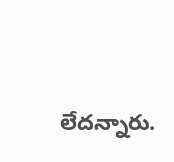లేదన్నారు.